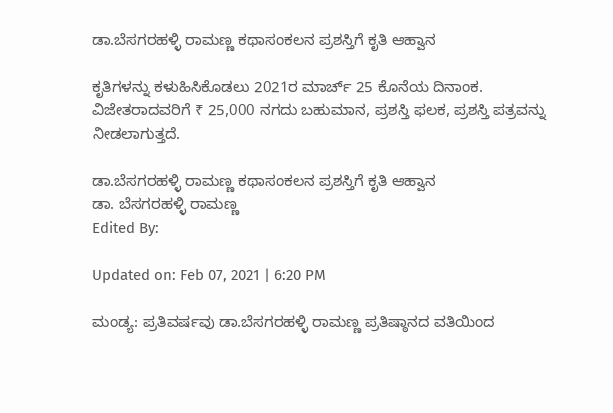ಡಾ.ಬೆಸಗರಹಳ್ಳಿ ರಾಮಣ್ಣ ಕಥಾಸಂಕಲನ ಪ್ರಶಸ್ತಿಗೆ ಕೃತಿ ಆಹ್ವಾನ

ಕೃತಿಗಳನ್ನು ಕಳುಹಿಸಿಕೊಡಲು 2021ರ ಮಾರ್ಚ್ 25 ಕೊನೆಯ ದಿನಾಂಕ. ವಿಜೇತರಾದವರಿಗೆ ₹ 25,000 ನಗದು ಬಹುಮಾನ, ಪ್ರಶಸ್ತಿ ಫಲಕ, ಪ್ರಶಸ್ತಿ ಪತ್ರವನ್ನು ನೀಡಲಾಗುತ್ತದೆ.

ಡಾ.ಬೆಸಗರಹಳ್ಳಿ ರಾಮಣ್ಣ ಕಥಾಸಂಕಲನ ಪ್ರಶಸ್ತಿಗೆ ಕೃತಿ ಆಹ್ವಾನ
ಡಾ. ಬೆಸಗರಹಳ್ಳಿ ರಾಮಣ್ಣ
Edited By:

Updated on: Feb 07, 2021 | 6:20 PM

ಮಂಡ್ಯ: ಪ್ರತಿವರ್ಷವು ಡಾ.ಬೆಸಗರಹಳ್ಳಿ ರಾಮಣ್ಣ ಪ್ರತಿಷ್ಠಾನದ ವತಿಯಿಂದ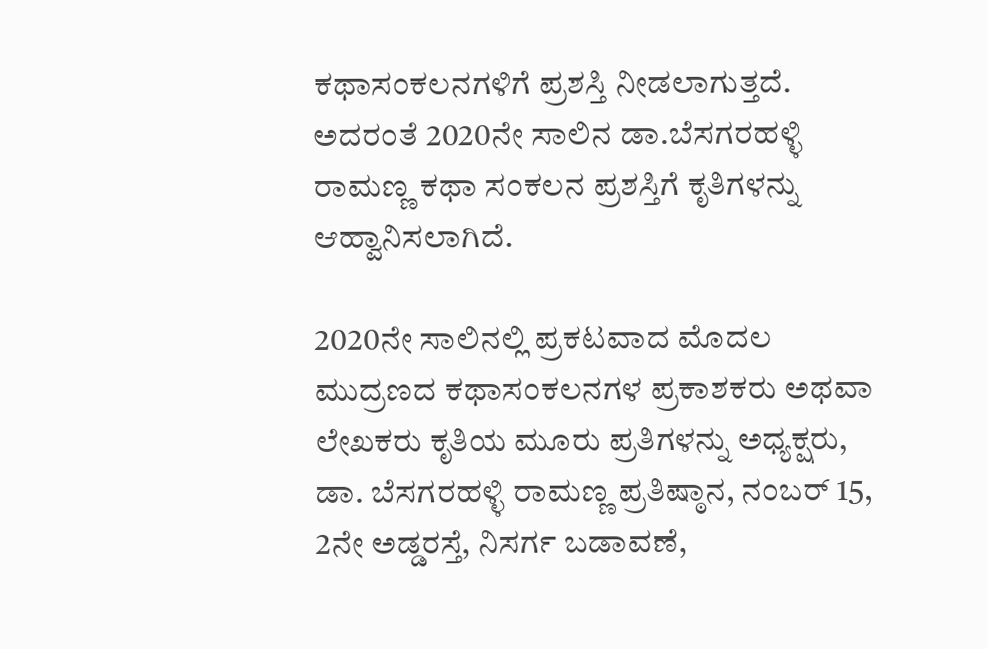ಕಥಾಸಂಕಲನಗಳಿಗೆ ಪ್ರಶಸ್ತಿ ನೀಡಲಾಗುತ್ತದೆ. ಅದರಂತೆ 2020ನೇ ಸಾಲಿನ ಡಾ.ಬೆಸಗರಹಳ್ಳಿ ರಾಮಣ್ಣ ಕಥಾ ಸಂಕಲನ ಪ್ರಶಸ್ತಿಗೆ ಕೃತಿಗಳನ್ನು ಆಹ್ವಾನಿಸಲಾಗಿದೆ.

2020ನೇ ಸಾಲಿನಲ್ಲಿ ಪ್ರಕಟವಾದ ಮೊದಲ ಮುದ್ರಣದ ಕಥಾಸಂಕಲನಗಳ ಪ್ರಕಾಶಕರು ಅಥವಾ ಲೇಖಕರು ಕೃತಿಯ ಮೂರು ಪ್ರತಿಗಳನ್ನು ಅಧ್ಯಕ್ಷರು, ಡಾ. ಬೆಸಗರಹಳ್ಳಿ ರಾಮಣ್ಣ ಪ್ರತಿಷ್ಠಾನ, ನಂಬರ್ 15, 2ನೇ ಅಡ್ಡರಸ್ತೆ, ನಿಸರ್ಗ ಬಡಾವಣೆ,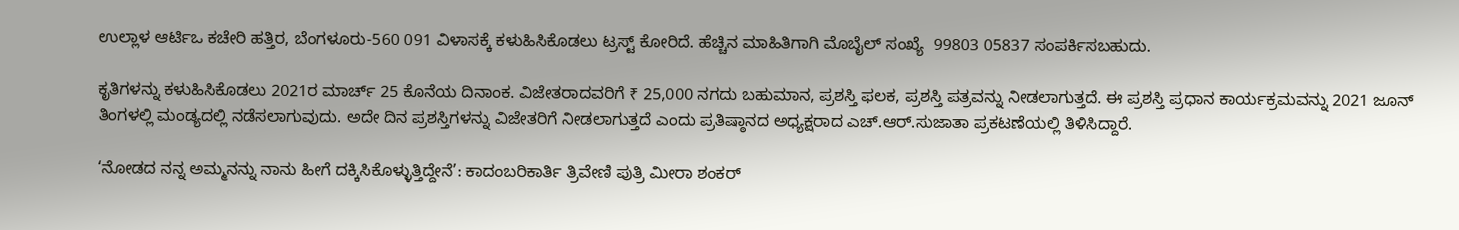ಉಲ್ಲಾಳ ಆರ್ಟಿಒ ಕಚೇರಿ ಹತ್ತಿರ, ಬೆಂಗಳೂರು-560 091 ವಿಳಾಸಕ್ಕೆ ಕಳುಹಿಸಿಕೊಡಲು ಟ್ರಸ್ಟ್ ಕೋರಿದೆ. ಹೆಚ್ಚಿನ ಮಾಹಿತಿಗಾಗಿ ಮೊಬೈಲ್ ಸಂಖ್ಯೆ  99803 05837 ಸಂಪರ್ಕಿಸಬಹುದು.

ಕೃತಿಗಳನ್ನು ಕಳುಹಿಸಿಕೊಡಲು 2021ರ ಮಾರ್ಚ್ 25 ಕೊನೆಯ ದಿನಾಂಕ. ವಿಜೇತರಾದವರಿಗೆ ₹ 25,000 ನಗದು ಬಹುಮಾನ, ಪ್ರಶಸ್ತಿ ಫಲಕ, ಪ್ರಶಸ್ತಿ ಪತ್ರವನ್ನು ನೀಡಲಾಗುತ್ತದೆ. ಈ ಪ್ರಶಸ್ತಿ ಪ್ರಧಾನ ಕಾರ್ಯಕ್ರಮವನ್ನು 2021 ಜೂನ್ ತಿಂಗಳಲ್ಲಿ ಮಂಡ್ಯದಲ್ಲಿ ನಡೆಸಲಾಗುವುದು. ಅದೇ ದಿನ ಪ್ರಶಸ್ತಿಗಳನ್ನು ವಿಜೇತರಿಗೆ ನೀಡಲಾಗುತ್ತದೆ ಎಂದು ಪ್ರತಿಷ್ಠಾನದ ಅಧ್ಯಕ್ಷರಾದ ಎಚ್.ಆರ್.ಸುಜಾತಾ ಪ್ರಕಟಣೆಯಲ್ಲಿ ತಿಳಿಸಿದ್ದಾರೆ.

‘ನೋಡದ ನನ್ನ ಅಮ್ಮನನ್ನು ನಾನು ಹೀಗೆ ದಕ್ಕಿಸಿಕೊಳ್ಳುತ್ತಿದ್ದೇನೆ’: ಕಾದಂಬರಿಕಾರ್ತಿ ತ್ರಿವೇಣಿ ಪುತ್ರಿ ಮೀರಾ ಶಂಕರ್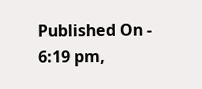Published On - 6:19 pm,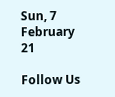Sun, 7 February 21

Follow Us